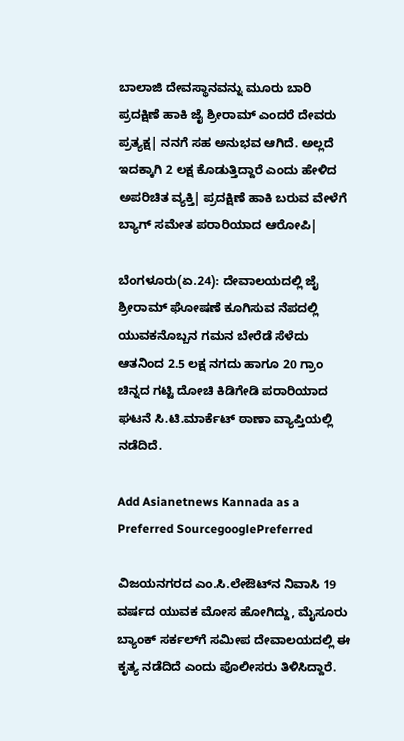ಬಾಲಾಜಿ ದೇವಸ್ಥಾನವನ್ನು ಮೂರು ಬಾರಿ ಪ್ರದಕ್ಷಿಣೆ ಹಾಕಿ ಜೈ ಶ್ರೀರಾಮ್‌ ಎಂದರೆ ದೇವರು ಪ್ರತ್ಯಕ್ಷ| ನನಗೆ ಸಹ ಅನುಭವ ಆಗಿದೆ. ಅಲ್ಲದೆ ಇದಕ್ಕಾಗಿ 2 ಲಕ್ಷ ಕೊಡುತ್ತಿದ್ದಾರೆ ಎಂದು ಹೇಳಿದ ಅಪರಿಚಿತ ವ್ಯಕ್ತಿ| ಪ್ರದಕ್ಷಿಣೆ ಹಾಕಿ ಬರುವ ವೇಳೆಗೆ ಬ್ಯಾಗ್‌ ಸಮೇತ ಪರಾರಿಯಾದ ಆರೋಪಿ|

ಬೆಂಗಳೂರು(ಏ.24): ದೇವಾಲಯದಲ್ಲಿ ಜೈ ಶ್ರೀರಾಮ್‌ ಘೋಷಣೆ ಕೂಗಿಸುವ ನೆಪದಲ್ಲಿ ಯುವಕನೊಬ್ಬನ ಗಮನ ಬೇರೆಡೆ ಸೆಳೆದು ಆತನಿಂದ 2.5 ಲಕ್ಷ ನಗದು ಹಾಗೂ 20 ಗ್ರಾಂ ಚಿನ್ನದ ಗಟ್ಟಿ ದೋಚಿ ಕಿಡಿಗೇಡಿ ಪರಾರಿಯಾದ ಘಟನೆ ಸಿ.ಟಿ.ಮಾರ್ಕೆಟ್‌ ಠಾಣಾ ವ್ಯಾಪ್ತಿಯಲ್ಲಿ ನಡೆದಿದೆ.

Add Asianetnews Kannada as a Preferred SourcegooglePreferred

ವಿಜಯನಗರದ ಎಂ.ಸಿ.ಲೇಔಟ್‌ನ ನಿವಾಸಿ 19 ವರ್ಷದ ಯುವಕ ಮೋಸ ಹೋಗಿದ್ದು, ಮೈಸೂರು ಬ್ಯಾಂಕ್‌ ಸರ್ಕಲ್‌ಗೆ ಸಮೀಪ ದೇವಾಲಯದಲ್ಲಿ ಈ ಕೃತ್ಯ ನಡೆದಿದೆ ಎಂದು ಪೊಲೀಸರು ತಿಳಿಸಿದ್ದಾರೆ.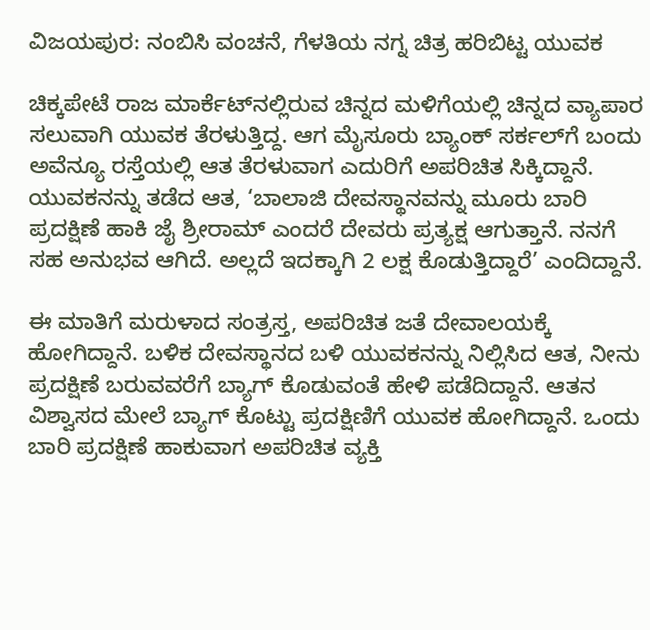ವಿಜಯಪುರ: ನಂಬಿಸಿ ವಂಚನೆ, ಗೆಳತಿಯ ನಗ್ನ ಚಿತ್ರ ಹರಿಬಿಟ್ಟ ಯುವಕ

ಚಿಕ್ಕಪೇಟೆ ರಾಜ ಮಾರ್ಕೆಟ್‌ನಲ್ಲಿರುವ ಚಿನ್ನದ ಮಳಿಗೆಯಲ್ಲಿ ಚಿನ್ನದ ವ್ಯಾಪಾರ ಸಲುವಾಗಿ ಯುವಕ ತೆರಳುತ್ತಿದ್ದ. ಆಗ ಮೈಸೂರು ಬ್ಯಾಂಕ್‌ ಸರ್ಕಲ್‌ಗೆ ಬಂದು ಅವೆನ್ಯೂ ರಸ್ತೆಯಲ್ಲಿ ಆತ ತೆರಳುವಾಗ ಎದುರಿಗೆ ಅಪರಿಚಿತ ಸಿಕ್ಕಿದ್ದಾನೆ. ಯುವಕನನ್ನು ತಡೆದ ಆತ, ‘ಬಾಲಾಜಿ ದೇವಸ್ಥಾನವನ್ನು ಮೂರು ಬಾರಿ ಪ್ರದಕ್ಷಿಣೆ ಹಾಕಿ ಜೈ ಶ್ರೀರಾಮ್‌ ಎಂದರೆ ದೇವರು ಪ್ರತ್ಯಕ್ಷ ಆಗುತ್ತಾನೆ. ನನಗೆ ಸಹ ಅನುಭವ ಆಗಿದೆ. ಅಲ್ಲದೆ ಇದಕ್ಕಾಗಿ 2 ಲಕ್ಷ ಕೊಡುತ್ತಿದ್ದಾರೆ’ ಎಂದಿದ್ದಾನೆ.

ಈ ಮಾತಿಗೆ ಮರುಳಾದ ಸಂತ್ರಸ್ತ, ಅಪರಿಚಿತ ಜತೆ ದೇವಾಲಯಕ್ಕೆ ಹೋಗಿದ್ದಾನೆ. ಬಳಿಕ ದೇವಸ್ಥಾನದ ಬಳಿ ಯುವಕನನ್ನು ನಿಲ್ಲಿಸಿದ ಆತ, ನೀನು ಪ್ರದಕ್ಷಿಣೆ ಬರುವವರೆಗೆ ಬ್ಯಾಗ್‌ ಕೊಡುವಂತೆ ಹೇಳಿ ಪಡೆದಿದ್ದಾನೆ. ಆತನ ವಿಶ್ವಾಸದ ಮೇಲೆ ಬ್ಯಾಗ್‌ ಕೊಟ್ಟು ಪ್ರದಕ್ಷಿಣಿಗೆ ಯುವಕ ಹೋಗಿದ್ದಾನೆ. ಒಂದು ಬಾರಿ ಪ್ರದಕ್ಷಿಣೆ ಹಾಕುವಾಗ ಅಪರಿಚಿತ ವ್ಯಕ್ತಿ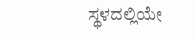ಸ್ಥಳದಲ್ಲಿಯೇ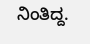ನಿಂತಿದ್ದ.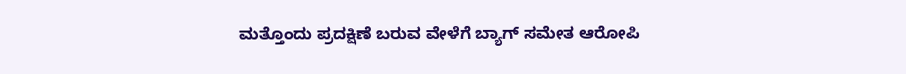ಮತ್ತೊಂದು ಪ್ರದಕ್ಷಿಣೆ ಬರುವ ವೇಳೆಗೆ ಬ್ಯಾಗ್‌ ಸಮೇತ ಆರೋಪಿ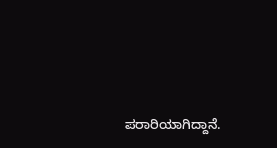ಪರಾರಿಯಾಗಿದ್ದಾನೆ.